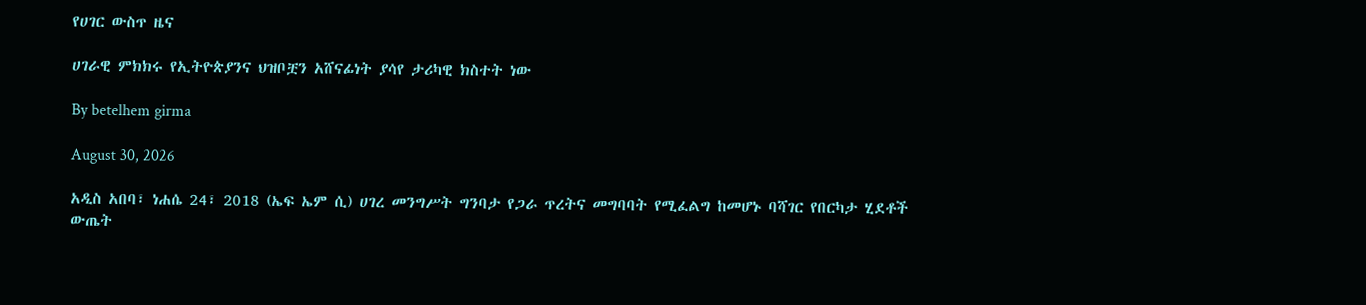የሀገር ውስጥ ዜና

ሀገራዊ ምክክሩ የኢትዮጵያንና ህዝቦቿን አሸናፊነት ያሳየ ታሪካዊ ክስተት ነው

By betelhem girma

August 30, 2026

አዲስ አበባ፣ ነሐሴ 24፣ 2018 (ኤፍ ኤም ሲ) ሀገረ መንግሥት ግንባታ የጋራ ጥረትና መግባባት የሚፈልግ ከመሆኑ ባሻገር የበርካታ ሂደቶች ውጤት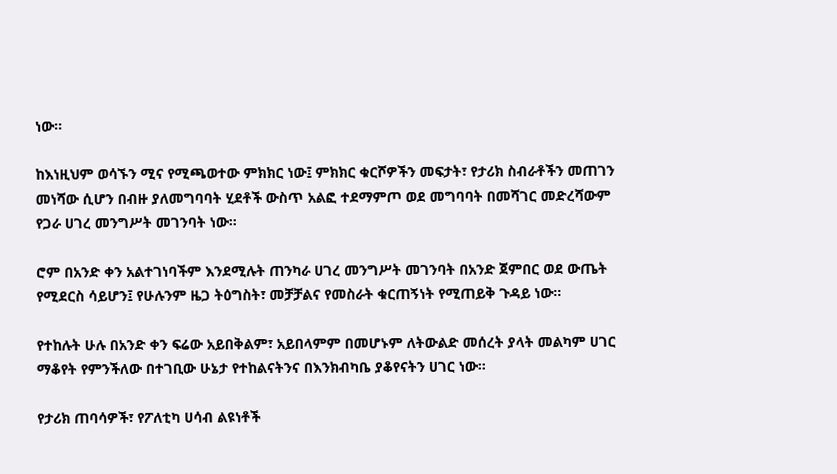ነው፡፡

ከእነዚህም ወሳኙን ሚና የሚጫወተው ምክክር ነው፤ ምክክር ቁርሾዎችን መፍታት፣ የታሪክ ስብራቶችን መጠገን መነሻው ሲሆን በብዙ ያለመግባባት ሂደቶች ውስጥ አልፎ ተደማምጦ ወደ መግባባት በመሻገር መድረሻውም የጋራ ሀገረ መንግሥት መገንባት ነው፡፡

ሮም በአንድ ቀን አልተገነባችም እንደሚሉት ጠንካራ ሀገረ መንግሥት መገንባት በአንድ ጀምበር ወደ ውጤት የሚደርስ ሳይሆን፤ የሁሉንም ዜጋ ትዕግስት፣ መቻቻልና የመስራት ቁርጠኝነት የሚጠይቅ ጉዳይ ነው፡፡

የተከሉት ሁሉ በአንድ ቀን ፍሬው አይበቅልም፣ አይበላምም በመሆኑም ለትውልድ መሰረት ያላት መልካም ሀገር ማቆየት የምንችለው በተገቢው ሁኔታ የተከልናትንና በእንክብካቤ ያቆየናትን ሀገር ነው፡፡

የታሪክ ጠባሳዎች፣ የፖለቲካ ሀሳብ ልዩነቶች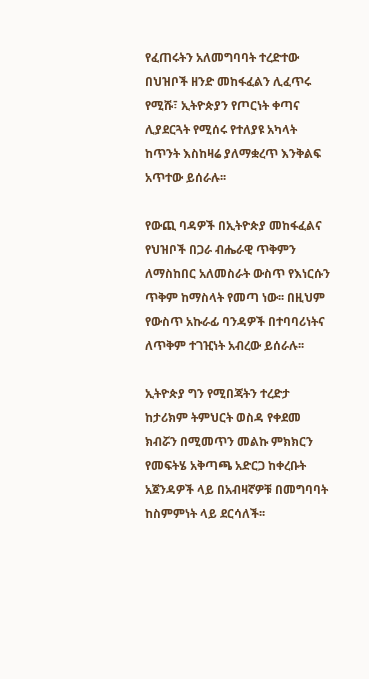የፈጠሩትን አለመግባባት ተረድተው በህዝቦች ዘንድ መከፋፈልን ሊፈጥሩ የሚሹ፣ ኢትዮጵያን የጦርነት ቀጣና ሊያደርጓት የሚሰሩ የተለያዩ አካላት ከጥንት እስከዛሬ ያለማቋረጥ እንቅልፍ አጥተው ይሰራሉ፡፡

የውጪ ባዳዎች በኢትዮጵያ መከፋፈልና የህዝቦች በጋራ ብሔራዊ ጥቅምን ለማስከበር አለመስራት ውስጥ የእነርሱን ጥቅም ከማስላት የመጣ ነው፡፡ በዚህም የውስጥ አኩራፊ ባንዳዎች በተባባሪነትና ለጥቅም ተገዢነት አብረው ይሰራሉ፡፡

ኢትዮጵያ ግን የሚበጃትን ተረድታ ከታሪክም ትምህርት ወስዳ የቀደመ ክብሯን በሚመጥን መልኩ ምክክርን የመፍትሄ አቅጣጫ አድርጋ ከቀረቡት አጀንዳዎች ላይ በአብዛኛዎቹ በመግባባት ከስምምነት ላይ ደርሳለች፡፡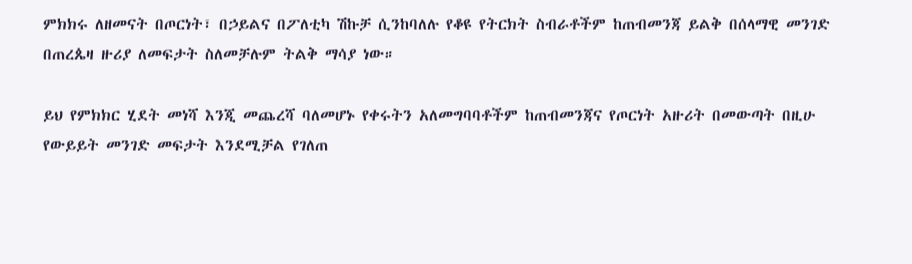ምክክሩ ለዘመናት በጦርነት፣ በኃይልና በፖለቲካ ሽኩቻ ሲንከባለሉ የቆዩ የትርክት ስብራቶችም ከጠብመንጃ ይልቅ በሰላማዊ መንገድ በጠረጴዛ ዙሪያ ለመፍታት ስለመቻሉም ትልቅ ማሳያ ነው።

ይህ የምክክር ሂደት መነሻ እንጂ መጨረሻ ባለመሆኑ የቀሩትን አለመግባባቶችም ከጠብመንጃና የጦርነት አዙሪት በመውጣት በዚሁ የውይይት መንገድ መፍታት እንደሚቻል የገለጠ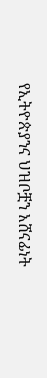የኢትዮጵያንና ህዝቦቿን አሸናፊነት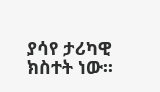ያሳየ ታሪካዊ ክስተት ነው፡፡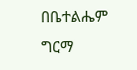በቤተልሔም ግርማ